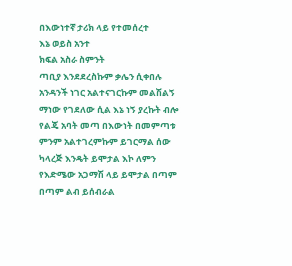በእውነተኛ ታሪክ ላይ የተመሰረተ
እኔ ወይስ አንተ
ክፍል አስራ ስምንት
ጣቢያ እንደደረስኩም ቃሌን ሲቀበሉ አንዳንች ነገር አልተናገርኩም መልሽልኝ ማነው የገደለው ሲል እኔ ነኝ ያረኩት ብሎ የልጄ አባት መጣ በእውነት በመምጣቱ ምንም አልተገረምኩም ይገርማል ሰው ካላረጅ እንዴት ይሞታል እኮ ለምን የእድሜው አጋማሽ ላይ ይሞታል በጣም በጣም ልብ ይሰብራል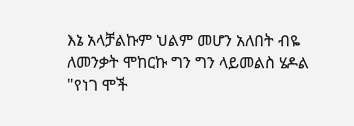እኔ አላቻልኩም ህልም መሆን አለበት ብዬ ለመንቃት ሞከርኩ ግን ግን ላይመልስ ሄዶል "የነገ ሞች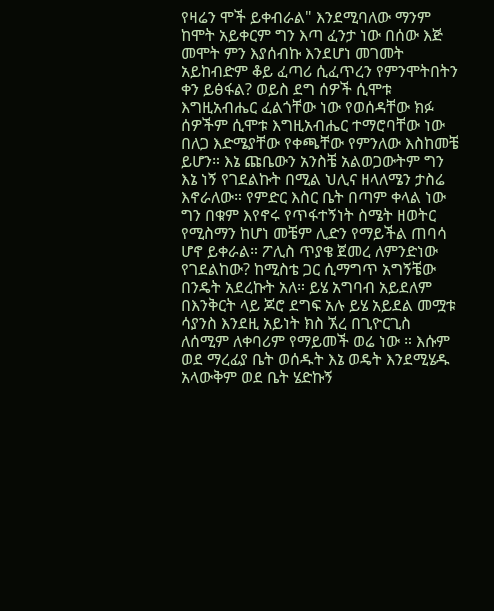የዛሬን ሞች ይቀብራል" እንደሚባለው ማንም ከሞት አይቀርም ግን እጣ ፈንታ ነው በሰው እጅ መሞት ምን እያሰብኩ እንደሆነ መገመት አይከብድም ቆይ ፈጣሪ ሲፈጥረን የምንሞትበትን ቀን ይፅፋል? ወይስ ደግ ሰዎች ሲሞቱ እግዚአብሔር ፈልጎቸው ነው የወሰዳቸው ክፉ ሰዎችም ሲሞቱ እግዚአብሔር ተማሮባቸው ነው በለጋ እድሜያቸው የቀጫቸው የምንለው እስከመቼ ይሆን። እኔ ጩቤውን አንስቼ አልወጋውትም ግን እኔ ነኝ የገደልኩት በሚል ህሊና ዘላለሜን ታስሬ እኖራለው። የምድር እስር ቤት በጣም ቀላል ነው ግን በቁም እየኖሩ የጥፋተኝነት ስሜት ዘወትር የሚስማን ከሆነ መቼም ሊድን የማይችል ጠባሳ ሆኖ ይቀራል። ፖሊስ ጥያቄ ጀመረ ለምንድነው የገደልከው? ከሚስቴ ጋር ሲማግጥ አግኝቼው በንዴት አደረኩት አለ። ይሄ አግባብ አይደለም በእንቅርት ላይ ጆሮ ደግፍ አሉ ይሄ አይደል መሟቱ ሳያንስ እንደዚ አይነት ክስ ኧረ በጊዮርጊስ ለሰሚም ለቀባሪም የማይመች ወሬ ነው ። እሱም ወደ ማረፊያ ቤት ወሰዱት እኔ ወዴት እንደሚሄዱ አላውቅም ወደ ቤት ሄድኩኝ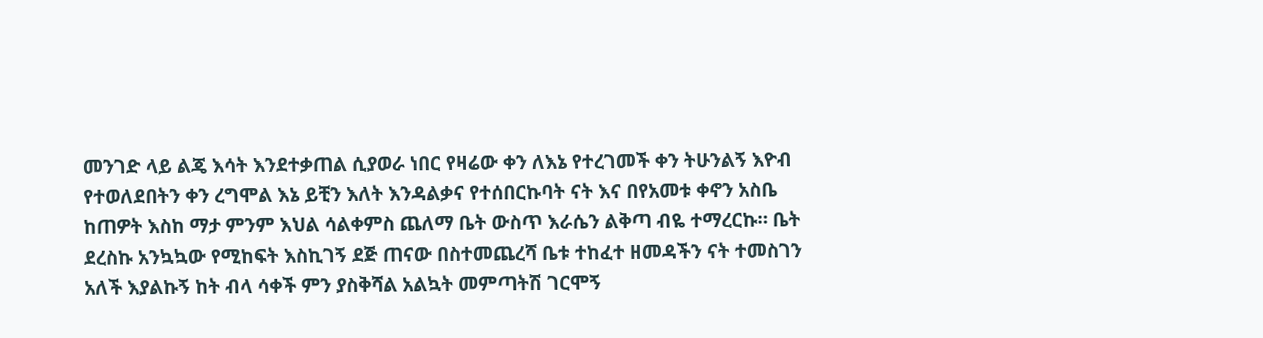መንገድ ላይ ልጄ እሳት እንደተቃጠል ሲያወራ ነበር የዛሬው ቀን ለእኔ የተረገመች ቀን ትሁንልኝ እዮብ የተወለደበትን ቀን ረግሞል እኔ ይቺን እለት እንዳልቃና የተሰበርኩባት ናት እና በየአመቱ ቀኖን አስቤ ከጠዎት እስከ ማታ ምንም እህል ሳልቀምስ ጨለማ ቤት ውስጥ እራሴን ልቅጣ ብዬ ተማረርኩ። ቤት ደረስኩ አንኳኳው የሚከፍት እስኪገኝ ደጅ ጠናው በስተመጨረሻ ቤቱ ተከፈተ ዘመዳችን ናት ተመስገን አለች እያልኩኝ ከት ብላ ሳቀች ምን ያስቅሻል አልኳት መምጣትሽ ገርሞኝ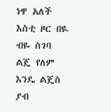ነዋ አለች እስቲ ዞር በዪ ብዬ ስገባ ልጄ የለም እንዴ ልጄስ ያብ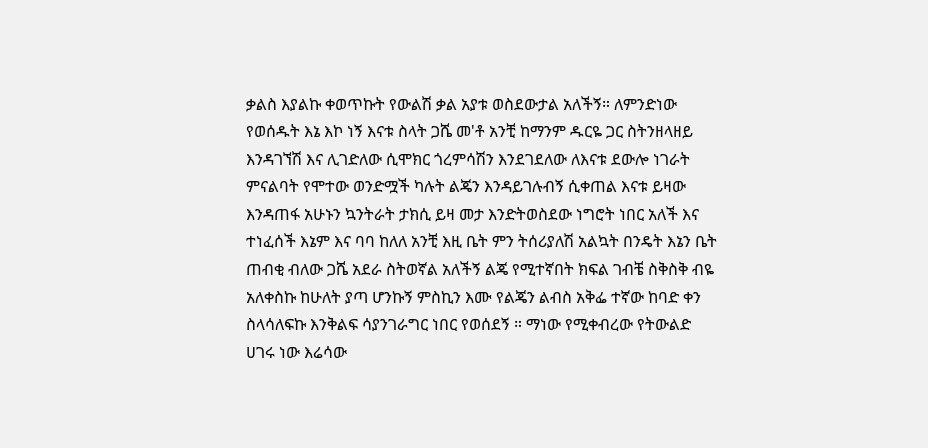ቃልስ እያልኩ ቀወጥኩት የውልሽ ቃል አያቱ ወስደውታል አለችኝ። ለምንድነው የወሰዱት እኔ እኮ ነኝ እናቱ ስላት ጋሼ መ'ቶ አንቺ ከማንም ዱርዬ ጋር ስትንዘላዘይ እንዳገኘሽ እና ሊገድለው ሲሞክር ጎረምሳሽን እንደገደለው ለእናቱ ደውሎ ነገራት ምናልባት የሞተው ወንድሟች ካሉት ልጄን እንዳይገሉብኝ ሲቀጠል እናቱ ይዛው እንዳጠፋ አሁኑን ኳንትራት ታክሲ ይዛ መታ እንድትወስደው ነግሮት ነበር አለች እና ተነፈሰች እኔም እና ባባ ከለለ አንቺ እዚ ቤት ምን ትሰሪያለሽ አልኳት በንዴት እኔን ቤት ጠብቂ ብለው ጋሼ አደራ ስትወኛል አለችኝ ልጄ የሚተኛበት ክፍል ገብቼ ስቅስቅ ብዬ አለቀስኩ ከሁለት ያጣ ሆንኩኝ ምስኪን እሙ የልጄን ልብስ አቅፌ ተኛው ከባድ ቀን ስላሳለፍኩ እንቅልፍ ሳያንገራግር ነበር የወሰደኝ ። ማነው የሚቀብረው የትውልድ ሀገሩ ነው እሬሳው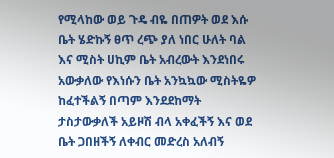የሚላከው ወይ ጉዴ ብዬ በጠዎት ወደ እሱ ቤት ሄድኩኝ ፀጥ ረጭ ያለ ነበር ሁለት ባል እና ሚስት ሀኪም ቤት አብረውት እንደነበሩ አውቃለው የእነሱን ቤት አንኳኳው ሚስትዬዎ ከፈተችልኝ በጣም እንደደከማት ታስታውቃለች አይዞሽ ብላ አቀፈችኝ እና ወደ ቤት ጋበዘችኝ ለቀብር መድረስ አለብኝ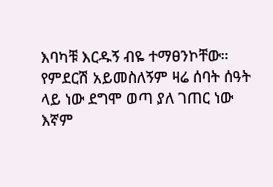እባካቹ እርዱኝ ብዬ ተማፀንኮቸው። የምደርሽ አይመስለኝም ዛሬ ሰባት ሰዓት ላይ ነው ደግሞ ወጣ ያለ ገጠር ነው እኛም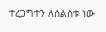ተረጋግተን ለሰልስቱ ነው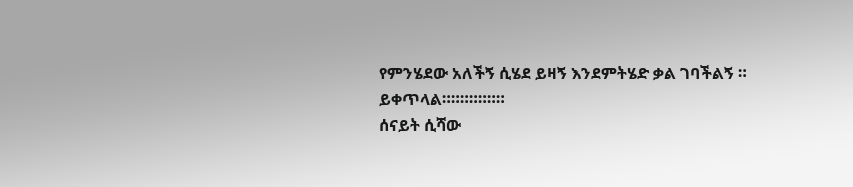የምንሄደው አለችኝ ሲሄደ ይዛኝ እንደምትሄድ ቃል ገባችልኝ ።
ይቀጥላል።።።።።።።
ሰናይት ሲሻው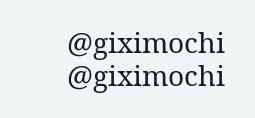@giximochi
@giximochi